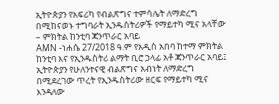ኢትዮጵያን የአፍሪካ የብልጽግና ተምሳሌት ለማድረግ በሚከናወኑ ተግባራት ኢንዱስትሪዎች የማይተካ ሚና አላቸው – ምክትል ከንቲባ ጃንጥራር አባይ
AMN -ነሐሴ 27/2018 ዓ.ም የአዲስ አበባ ከተማ ምክትል ከንቲባ እና የኢንዱስትሪ ልማት ቢሮ ኃላፊ አቶ ጃንጥራር አባይ፤ ኢትዮጵያን የሁለንተናዊ ብልጽግና አብነት ለማድረግ በሚደረገው ጥረት የኢንዱስትሪው ዘርፍ የማይተካ ሚና እንዳለው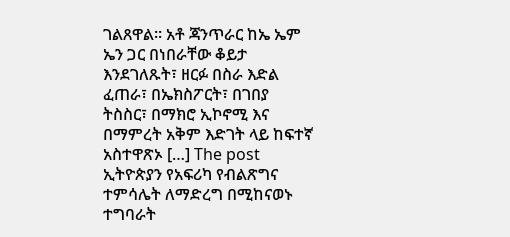ገልጸዋል። አቶ ጃንጥራር ከኤ ኤም ኤን ጋር በነበራቸው ቆይታ እንደገለጹት፣ ዘርፉ በስራ እድል ፈጠራ፣ በኤክስፖርት፣ በገበያ ትስስር፣ በማክሮ ኢኮኖሚ እና በማምረት አቅም እድገት ላይ ከፍተኛ አስተዋጽኦ […] The post ኢትዮጵያን የአፍሪካ የብልጽግና ተምሳሌት ለማድረግ በሚከናወኑ ተግባራት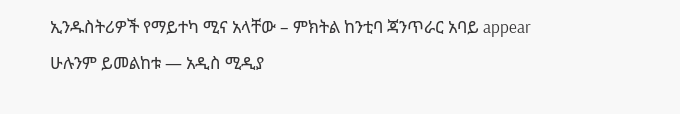ኢንዱስትሪዎች የማይተካ ሚና አላቸው – ምክትል ከንቲባ ጃንጥራር አባይ appear
ሁሉንም ይመልከቱ — አዲስ ሚዲያ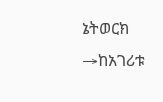ኔትወርክ →ከአገሪቱ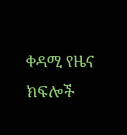ቀዳሚ የዜና ክፍሎች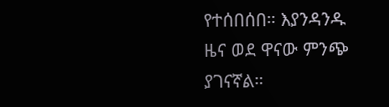የተሰበሰበ። እያንዳንዱ ዜና ወደ ዋናው ምንጭ ያገናኛል።